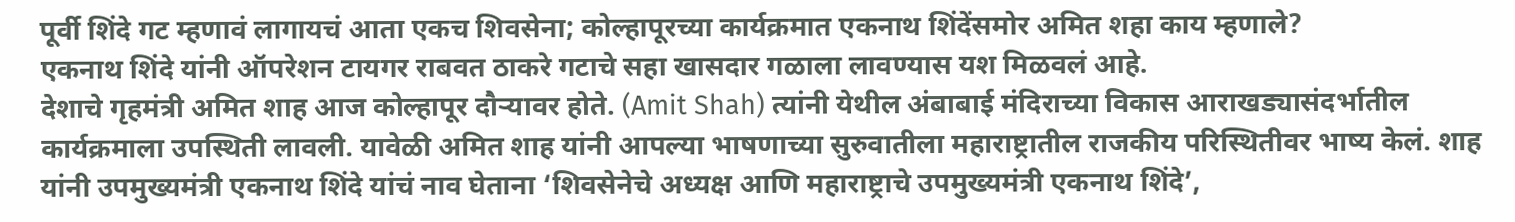पूर्वी शिंदे गट म्हणावं लागायचं आता एकच शिवसेना; कोल्हापूरच्या कार्यक्रमात एकनाथ शिंदेंसमोर अमित शहा काय म्हणाले?
एकनाथ शिंदे यांनी ऑपरेशन टायगर राबवत ठाकरे गटाचे सहा खासदार गळाला लावण्यास यश मिळवलं आहे.
देशाचे गृहमंत्री अमित शाह आज कोल्हापूर दौऱ्यावर होते. (Amit Shah) त्यांनी येथील अंबाबाई मंदिराच्या विकास आराखड्यासंदर्भातील कार्यक्रमाला उपस्थिती लावली. यावेळी अमित शाह यांनी आपल्या भाषणाच्या सुरुवातीला महाराष्ट्रातील राजकीय परिस्थितीवर भाष्य केलं. शाह यांनी उपमुख्यमंत्री एकनाथ शिंदे यांचं नाव घेताना ‘शिवसेनेचे अध्यक्ष आणि महाराष्ट्राचे उपमुख्यमंत्री एकनाथ शिंदे’,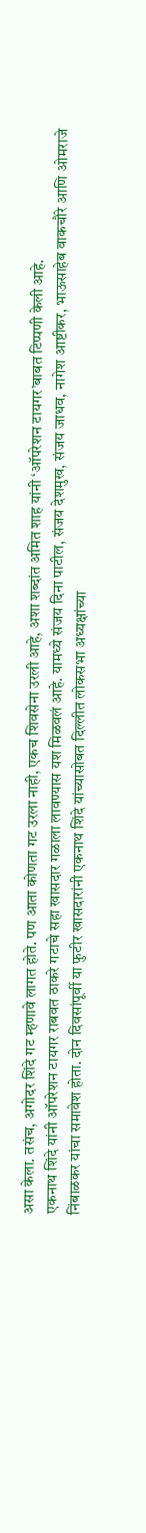असा केला. तसंच, अगोदर शिंदे गट म्हणावे लागत होते. पण आता कोणता गट उरला नाही, एकच शिवसेना उरली आहे, अशा शब्दांत अमित शाह यांनी ‘ऑपरेशन टायगर’बाबत टिप्पणी केली आहे.
एकनाथ शिंदे यांनी ऑपरेशन टायगर राबवत ठाकरे गटाचे सहा खासदार गळाला लावण्यास यश मिळवलं आहे. यामध्ये संजय दिना पाटील, संजय देशमुख, संजय जाधव, नागेश आष्टीकर, भाऊसाहेब वाकचौरे आणि ओमराजे निंबाळकर यांचा समावेश होता. दोन दिवसांपूर्वी या फुटीर खासदारांनी एकनाथ शिंदे यांच्यासोबत दिल्लीत लोकसभा अध्यक्षांच्या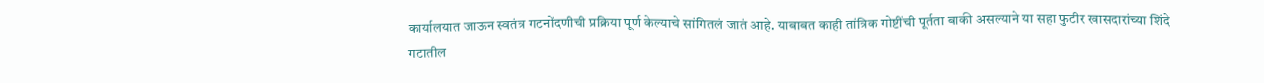कार्यालयात जाऊन स्वतंत्र गटनोंदणीची प्रक्रिया पूर्ण केल्याचे सांगितलं जातं आहे. याबाबत काही तांत्रिक गोष्टींची पूर्तता बाकी असल्याने या सहा फुटीर खासदारांच्या शिंदे गटातील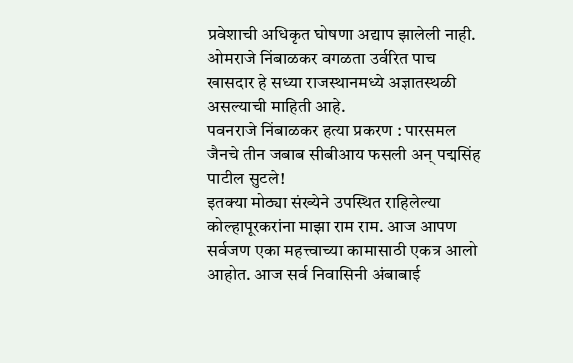प्रवेशाची अधिकृत घोषणा अद्याप झालेली नाही. ओमराजे निंबाळकर वगळता उर्वरित पाच खासदार हे सध्या राजस्थानमध्ये अज्ञातस्थळी असल्याची माहिती आहे.
पवनराजे निंबाळकर हत्या प्रकरण : पारसमल जैनचे तीन जबाब सीबीआय फसली अन् पद्मसिंह पाटील सुटले!
इतक्या मोठ्या संख्येने उपस्थित राहिलेल्या कोल्हापूरकरांना माझा राम राम. आज आपण सर्वजण एका महत्त्वाच्या कामासाठी एकत्र आलो आहोत. आज सर्व निवासिनी अंबाबाई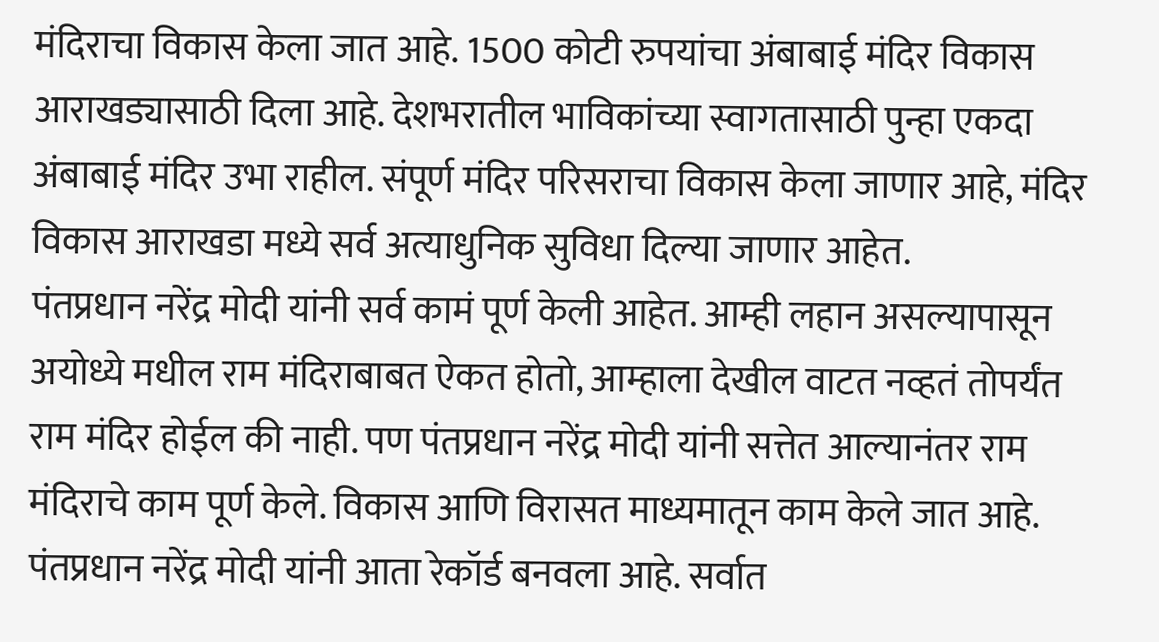मंदिराचा विकास केला जात आहे. 1500 कोटी रुपयांचा अंबाबाई मंदिर विकास आराखड्यासाठी दिला आहे. देशभरातील भाविकांच्या स्वागतासाठी पुन्हा एकदा अंबाबाई मंदिर उभा राहील. संपूर्ण मंदिर परिसराचा विकास केला जाणार आहे, मंदिर विकास आराखडा मध्ये सर्व अत्याधुनिक सुविधा दिल्या जाणार आहेत.
पंतप्रधान नरेंद्र मोदी यांनी सर्व कामं पूर्ण केली आहेत. आम्ही लहान असल्यापासून अयोध्ये मधील राम मंदिराबाबत ऐकत होतो, आम्हाला देखील वाटत नव्हतं तोपर्यंत राम मंदिर होईल की नाही. पण पंतप्रधान नरेंद्र मोदी यांनी सत्तेत आल्यानंतर राम मंदिराचे काम पूर्ण केले. विकास आणि विरासत माध्यमातून काम केले जात आहे. पंतप्रधान नरेंद्र मोदी यांनी आता रेकॉर्ड बनवला आहे. सर्वात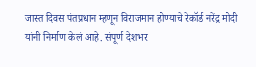जास्त दिवस पंतप्रधान म्हणून विराजमान होण्याचे रेकॉर्ड नरेंद्र मोदी यांनी निर्माण केलं आहे. संपूर्ण देशभर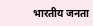भारतीय जनता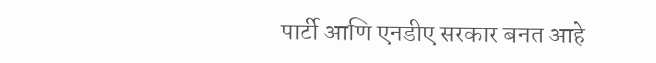पार्टी आणि एनडीए सरकार बनत आहे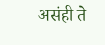असंही ते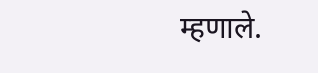म्हणाले.